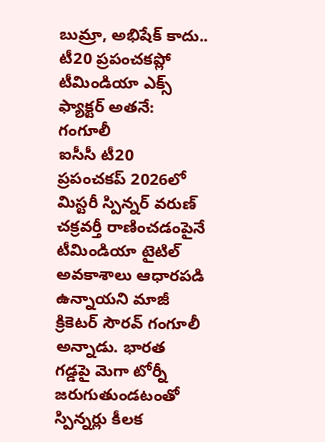బుమ్రా, అభిషేక్ కాదు.. టీ20 ప్రపంచకప్లో టీమిండియా ఎక్స్ ఫ్యాక్టర్ అతనే: గంగూలీ
ఐసీసీ టీ20 ప్రపంచకప్ 2026లో మిస్టరీ స్పిన్నర్ వరుణ్ చక్రవర్తీ రాణించడంపైనే టీమిండియా టైటిల్ అవకాశాలు ఆధారపడి ఉన్నాయని మాజీ క్రికెటర్ సౌరవ్ గంగూలీ అన్నాడు. భారత గడ్డపై మెగా టోర్నీ జరుగుతుండటంతో స్పిన్నర్లు కీలక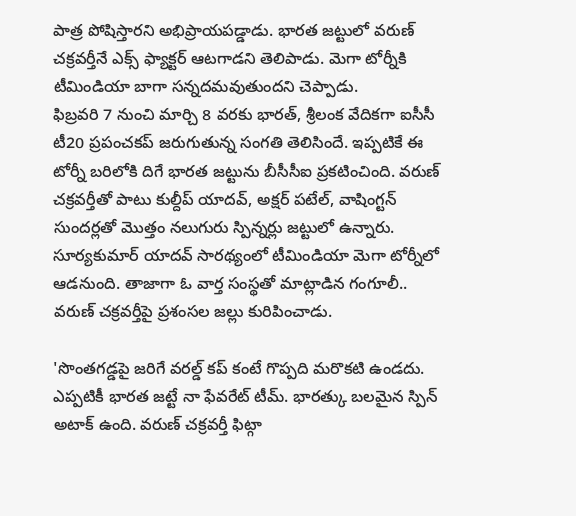పాత్ర పోషిస్తారని అభిప్రాయపడ్డాడు. భారత జట్టులో వరుణ్ చక్రవర్తీనే ఎక్స్ ఫ్యాక్టర్ ఆటగాడని తెలిపాడు. మెగా టోర్నీకి టీమిండియా బాగా సన్నదమవుతుందని చెప్పాడు.
ఫిబ్రవరి 7 నుంచి మార్చి 8 వరకు భారత్, శ్రీలంక వేదికగా ఐసీసీ టీ20 ప్రపంచకప్ జరుగుతున్న సంగతి తెలిసిందే. ఇప్పటికే ఈ టోర్నీ బరిలోకి దిగే భారత జట్టును బీసీసీఐ ప్రకటించింది. వరుణ్ చక్రవర్తీతో పాటు కుల్దీప్ యాదవ్, అక్షర్ పటేల్, వాషింగ్టన్ సుందర్లతో మొత్తం నలుగురు స్పిన్నర్లు జట్టులో ఉన్నారు. సూర్యకుమార్ యాదవ్ సారథ్యంలో టీమిండియా మెగా టోర్నీలో ఆడనుంది. తాజాగా ఓ వార్త సంస్థతో మాట్లాడిన గంగూలీ.. వరుణ్ చక్రవర్తీపై ప్రశంసల జల్లు కురిపించాడు.

'సొంతగడ్డపై జరిగే వరల్డ్ కప్ కంటే గొప్పది మరొకటి ఉండదు. ఎప్పటికీ భారత జట్టే నా ఫేవరేట్ టీమ్. భారత్కు బలమైన స్పిన్ అటాక్ ఉంది. వరుణ్ చక్రవర్తీ ఫిట్గా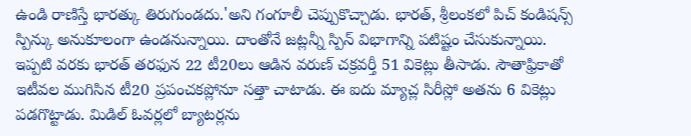ఉండి రాణిస్తే భారత్కు తిరుగుండదు.'అని గంగూలీ చెప్పుకొచ్చాడు. భారత్, శ్రీలంకలో పిచ్ కండిషన్స్ స్పిన్కు అనుకూలంగా ఉండనున్నాయి. దాంతోనే జట్లన్నీ స్పిన్ విభాగాన్ని పటిష్టం చేసుకున్నాయి.
ఇప్పటి వరకు భారత్ తరఫున 22 టీ20లు ఆడిన వరుణ్ చక్రవర్తీ 51 వికెట్లు తీసాడు. సౌతాఫ్రికాతో ఇటీవల ముగిసిన టీ20 ప్రపంచకప్లోనూ సత్తా చాటాడు. ఈ ఐదు మ్యాచ్ల సిరీస్లో అతను 6 వికెట్లు పడగొట్టాడు. మిడిల్ ఓవర్లలో బ్యాటర్లను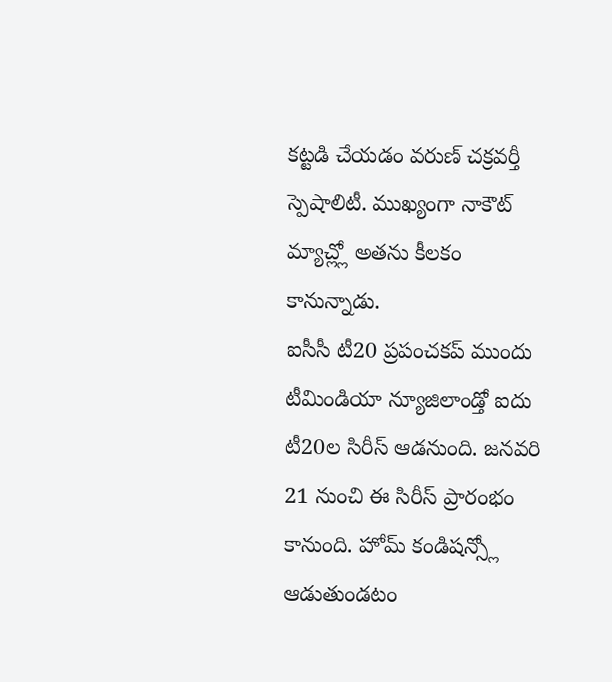కట్టడి చేయడం వరుణ్ చక్రవర్తీ స్పెషాలిటీ. ముఖ్యంగా నాకౌట్ మ్యాచ్ల్లో అతను కీలకం కానున్నాడు.
ఐసీసీ టీ20 ప్రపంచకప్ ముందు టీమిండియా న్యూజిలాండ్తో ఐదు టీ20ల సిరీస్ ఆడనుంది. జనవరి 21 నుంచి ఈ సిరీస్ ప్రారంభం కానుంది. హోమ్ కండిషన్స్లో ఆడుతుండటం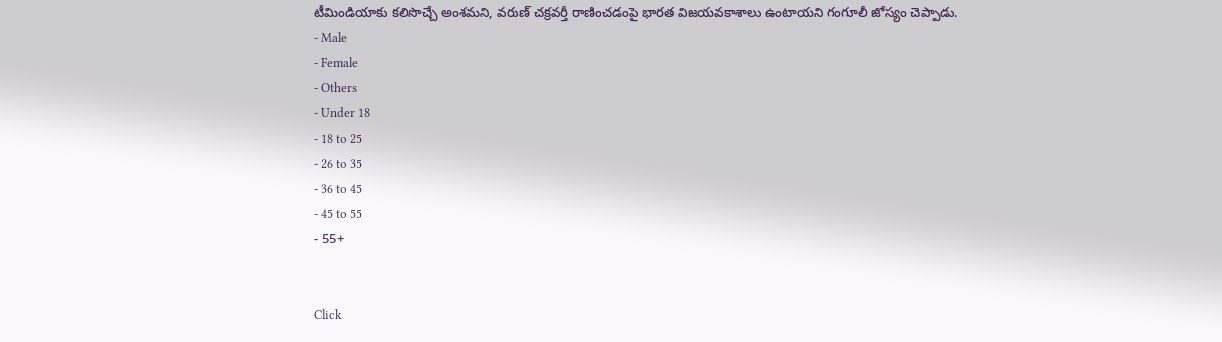టీమిండియాకు కలిసొచ్చే అంశమని, వరుణ్ చక్రవర్తీ రాణించడంపై భారత విజయవకాశాలు ఉంటాయని గంగూలీ జోస్యం చెప్పాడు.
- Male
- Female
- Others
- Under 18
- 18 to 25
- 26 to 35
- 36 to 45
- 45 to 55
- 55+


Click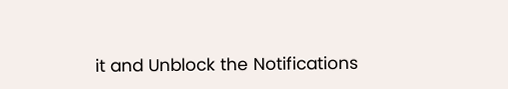it and Unblock the Notifications